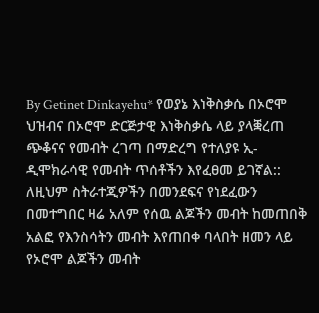By Getinet Dinkayehu* የወያኔ እነቅስቃሴ በኦሮሞ ህዝብና በኦሮሞ ድርጅታዊ እነቅስቃሴ ላይ ያላቛረጠ ጭቆናና የመብት ረገጣ በማድረግ የተለያዩ ኢ-ዲሞክራሳዊ የመብት ጥሰቶችን እየፈፀመ ይገኛል:: ለዚህም ስትራተጂዎችን በመንደፍና የነደፈውን በመተግበር ዛሬ አለም የሰዉ ልጆችን መብት ከመጠበቅ አልፎ የእንስሳትን መብት እየጠበቀ ባላበት ዘመን ላይ የኦሮሞ ልጆችን መብት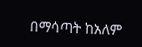በማሳጣት ከአለም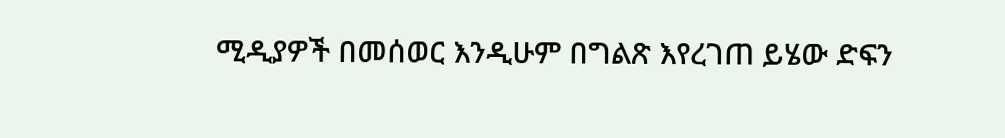ሚዲያዎች በመሰወር እንዲሁም በግልጽ እየረገጠ ይሄው ድፍን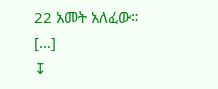22 አመት አለፈው። […]
↧